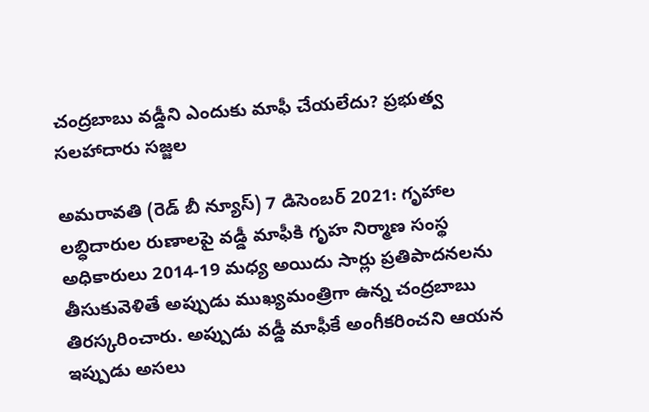చంద్రబాబు వడ్డీని ఎందుకు మాఫీ చేయలేదు? ప్రభుత్వ సలహాదారు సజ్జల

అమరావతి (రెడ్ బీ న్యూస్) 7 డిసెంబర్ 2021: గృహాల లబ్ధిదారుల రుణాలపై వడ్డీ మాఫీకి గృహ నిర్మాణ సంస్థ అధికారులు 2014-19 మధ్య అయిదు సార్లు ప్రతిపాదనలను తీసుకువెళితే అప్పుడు ముఖ్యమంత్రిగా ఉన్న చంద్రబాబు తిరస్కరించారు. అప్పుడు వడ్డీ మాఫీకే అంగీకరించని ఆయన ఇప్పుడు అసలు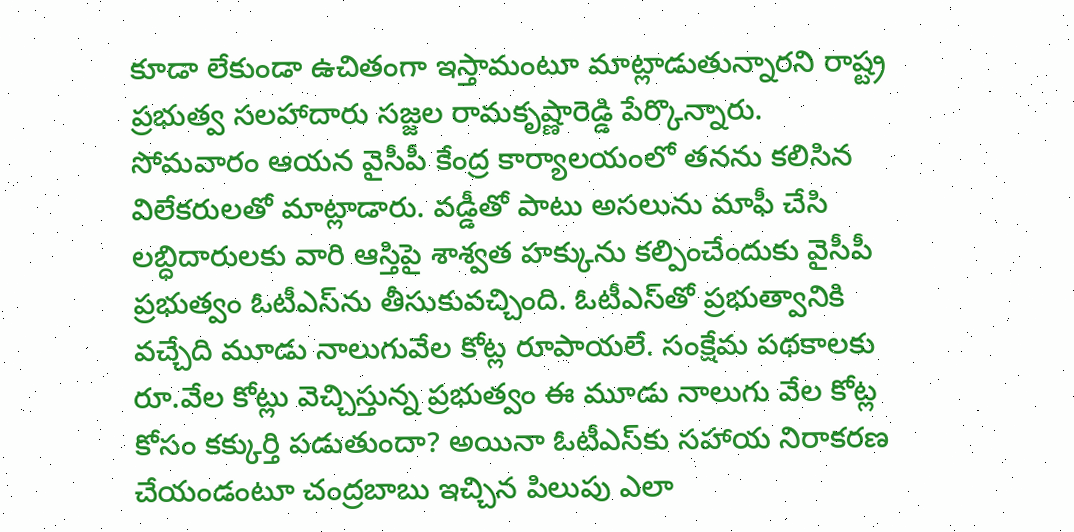కూడా లేకుండా ఉచితంగా ఇస్తామంటూ మాట్లాడుతున్నారని రాష్ట్ర ప్రభుత్వ సలహాదారు సజ్జల రామకృష్ణారెడ్డి పేర్కొన్నారు. సోమవారం ఆయన వైసీపీ కేంద్ర కార్యాలయంలో తనను కలిసిన విలేకరులతో మాట్లాడారు. వడ్డీతో పాటు అసలును మాఫీ చేసి లబ్ధిదారులకు వారి ఆస్తిపై శాశ్వత హక్కును కల్పించేందుకు వైసీపీ ప్రభుత్వం ఓటీఎస్‌ను తీసుకువచ్చింది. ఓటీఎస్‌తో ప్రభుత్వానికి వచ్చేది మూడు నాలుగువేల కోట్ల రూపాయలే. సంక్షేమ పథకాలకు రూ.వేల కోట్లు వెచ్చిస్తున్న ప్రభుత్వం ఈ మూడు నాలుగు వేల కోట్ల కోసం కక్కుర్తి పడుతుందా? అయినా ఓటీఎస్‌కు సహాయ నిరాకరణ చేయండంటూ చంద్రబాబు ఇచ్చిన పిలుపు ఎలా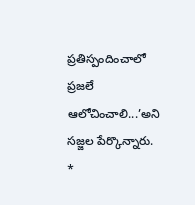ప్రతిస్పందించాలో ప్రజలే ఆలోచించాలి...’అని సజ్జల పేర్కొన్నారు. *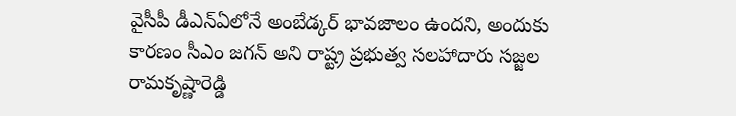వైసీపీ డీఎన్‌ఏలోనే అంబేడ్కర్‌ భావజాలం ఉందని, అందుకు కారణం సీఎం జగన్‌ అని రాష్ట్ర ప్రభుత్వ సలహాదారు సజ్జల రామకృష్ణారెడ్డి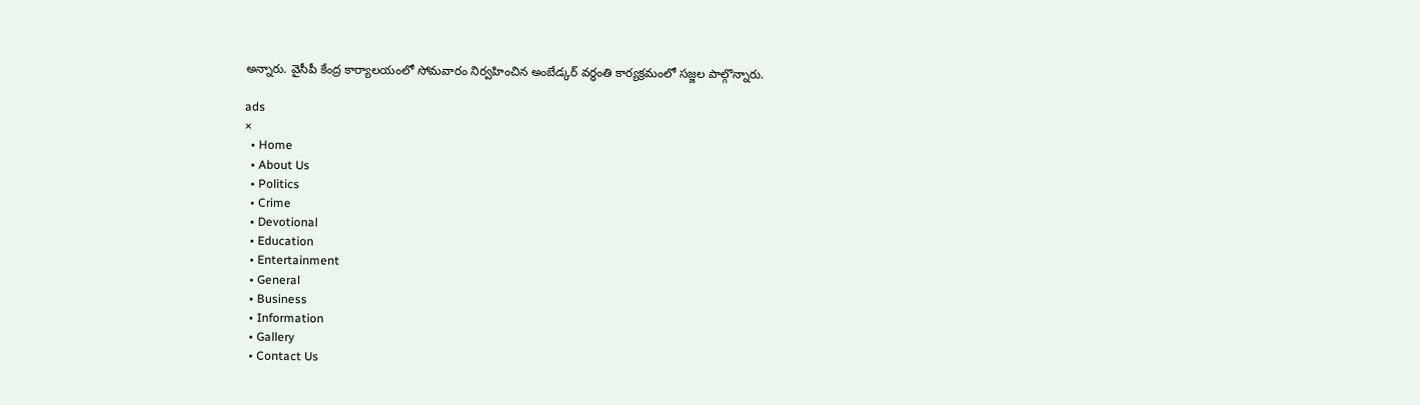అన్నారు. వైసీపీ కేంద్ర కార్యాలయంలో సోమవారం నిర్వహించిన అంబేడ్కర్‌ వర్ధంతి కార్యక్రమంలో సజ్జల పాల్గొన్నారు.

ads
×
  • Home
  • About Us
  • Politics
  • Crime
  • Devotional
  • Education
  • Entertainment
  • General
  • Business
  • Information
  • Gallery
  • Contact Us